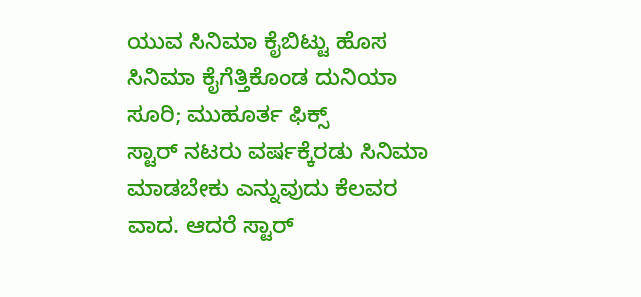ಯುವ ಸಿನಿಮಾ ಕೈಬಿಟ್ಟು ಹೊಸ ಸಿನಿಮಾ ಕೈಗೆತ್ತಿಕೊಂಡ ದುನಿಯಾ ಸೂರಿ; ಮುಹೂರ್ತ ಫಿಕ್ಸ್
ಸ್ಟಾರ್ ನಟರು ವರ್ಷಕ್ಕೆರಡು ಸಿನಿಮಾ ಮಾಡಬೇಕು ಎನ್ನುವುದು ಕೆಲವರ ವಾದ. ಆದರೆ ಸ್ಟಾರ್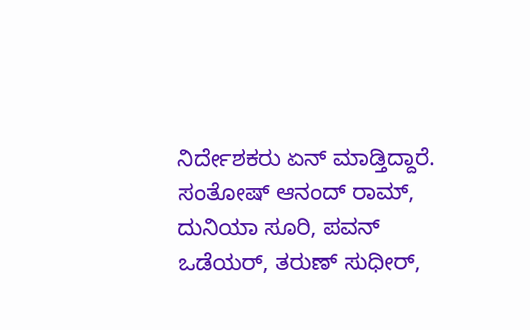ನಿರ್ದೇಶಕರು ಏನ್ ಮಾಡ್ತಿದ್ದಾರೆ. ಸಂತೋಷ್ ಆನಂದ್ ರಾಮ್, ದುನಿಯಾ ಸೂರಿ, ಪವನ್ ಒಡೆಯರ್, ತರುಣ್ ಸುಧೀರ್,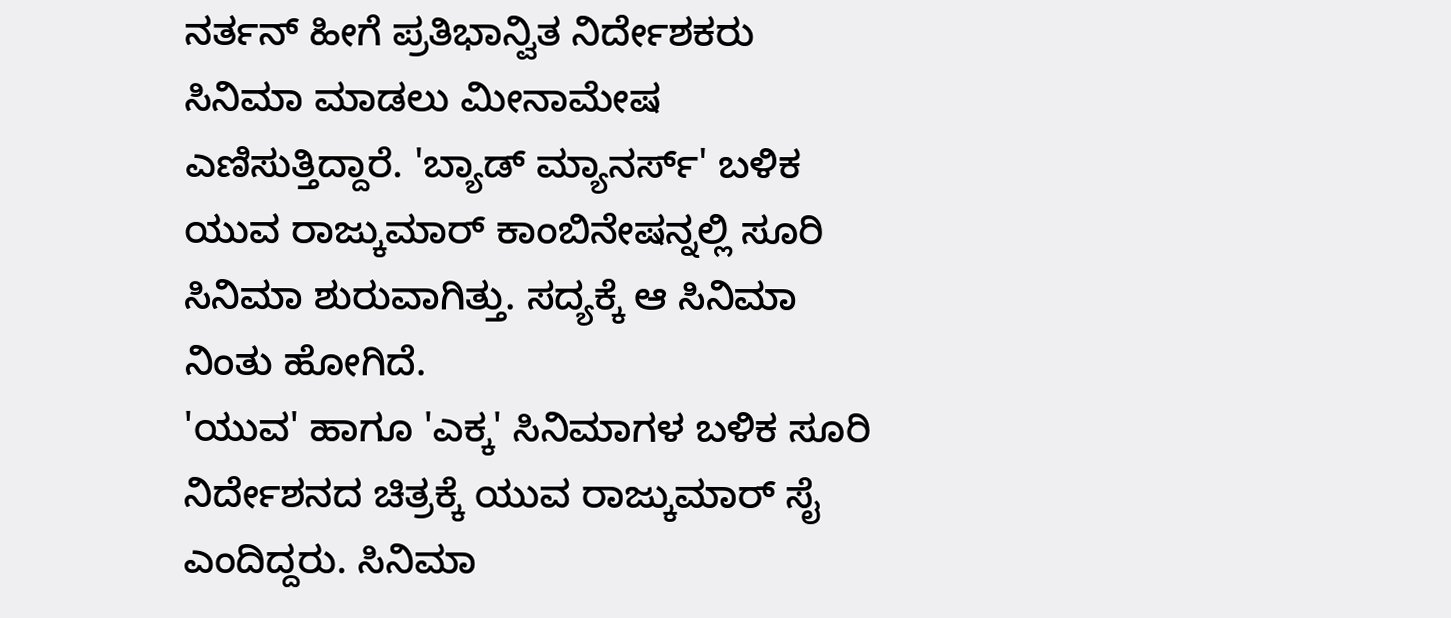ನರ್ತನ್ ಹೀಗೆ ಪ್ರತಿಭಾನ್ವಿತ ನಿರ್ದೇಶಕರು ಸಿನಿಮಾ ಮಾಡಲು ಮೀನಾಮೇಷ ಎಣಿಸುತ್ತಿದ್ದಾರೆ. 'ಬ್ಯಾಡ್ ಮ್ಯಾನರ್ಸ್' ಬಳಿಕ ಯುವ ರಾಜ್ಕುಮಾರ್ ಕಾಂಬಿನೇಷನ್ನಲ್ಲಿ ಸೂರಿ ಸಿನಿಮಾ ಶುರುವಾಗಿತ್ತು. ಸದ್ಯಕ್ಕೆ ಆ ಸಿನಿಮಾ ನಿಂತು ಹೋಗಿದೆ.
'ಯುವ' ಹಾಗೂ 'ಎಕ್ಕ' ಸಿನಿಮಾಗಳ ಬಳಿಕ ಸೂರಿ ನಿರ್ದೇಶನದ ಚಿತ್ರಕ್ಕೆ ಯುವ ರಾಜ್ಕುಮಾರ್ ಸೈ ಎಂದಿದ್ದರು. ಸಿನಿಮಾ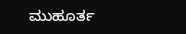ಮುಹೂರ್ತ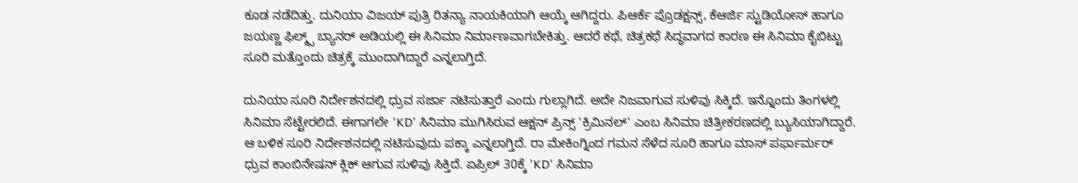ಕೂಡ ನಡೆದಿತ್ತು. ದುನಿಯಾ ವಿಜಯ್ ಪುತ್ರಿ ರಿತನ್ಯಾ ನಾಯಕಿಯಾಗಿ ಆಯ್ಕೆ ಆಗಿದ್ದರು. ಪಿಆರ್ಕೆ ಪ್ರೊಡಕ್ಷನ್ಸ್, ಕೆಆರ್ಜಿ ಸ್ಟುಡಿಯೋಸ್ ಹಾಗೂ ಜಯಣ್ಣ ಫಿಲ್ಮ್ಸ್ ಬ್ಯಾನರ್ ಅಡಿಯಲ್ಲಿ ಈ ಸಿನಿಮಾ ನಿರ್ಮಾಣವಾಗಬೇಕಿತ್ತು. ಆದರೆ ಕಥೆ, ಚಿತ್ರಕಥೆ ಸಿದ್ಧವಾಗದ ಕಾರಣ ಈ ಸಿನಿಮಾ ಕೈಬಿಟ್ಟು ಸೂರಿ ಮತ್ತೊಂದು ಚಿತ್ರಕ್ಕೆ ಮುಂದಾಗಿದ್ದಾರೆ ಎನ್ನಲಾಗ್ತಿದೆ.

ದುನಿಯಾ ಸೂರಿ ನಿರ್ದೇಶನದಲ್ಲಿ ಧ್ರುವ ಸರ್ಜಾ ನಟಿಸುತ್ತಾರೆ ಎಂದು ಗುಲ್ಲಾಗಿದೆ. ಅದೇ ನಿಜವಾಗುವ ಸುಳಿವು ಸಿಕ್ಕಿದೆ. ಇನ್ನೊಂದು ತಿಂಗಳಲ್ಲಿ ಸಿನಿಮಾ ಸೆಟ್ಟೇರಲಿದೆ. ಈಗಾಗಲೇ 'KD' ಸಿನಿಮಾ ಮುಗಿಸಿರುವ ಆಕ್ಷನ್ ಪ್ರಿನ್ಸ್ 'ಕ್ರಿಮಿನಲ್' ಎಂಬ ಸಿನಿಮಾ ಚಿತ್ರೀಕರಣದಲ್ಲಿ ಬ್ಯುಸಿಯಾಗಿದ್ದಾರೆ. ಆ ಬಳಿಕ ಸೂರಿ ನಿರ್ದೇಶನದಲ್ಲಿ ನಟಿಸುವುದು ಪಕ್ಕಾ ಎನ್ನಲಾಗ್ತಿದೆ. ರಾ ಮೇಕಿಂಗ್ನಿಂದ ಗಮನ ಸೆಳೆದ ಸೂರಿ ಹಾಗೂ ಮಾಸ್ ಪರ್ಫಾರ್ಮರ್ ಧ್ರುವ ಕಾಂಬಿನೇಷನ್ ಕ್ಲಿಕ್ ಆಗುವ ಸುಳಿವು ಸಿಕ್ತಿದೆ. ಏಪ್ರಿಲ್ 30ಕ್ಕೆ 'KD' ಸಿನಿಮಾ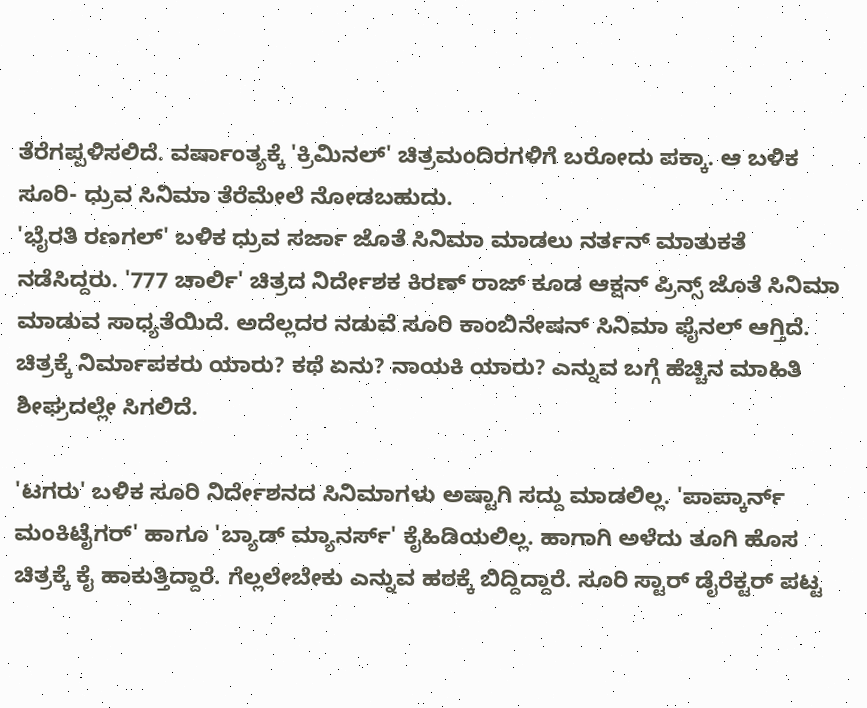ತೆರೆಗಪ್ಪಳಿಸಲಿದೆ. ವರ್ಷಾಂತ್ಯಕ್ಕೆ 'ಕ್ರಿಮಿನಲ್' ಚಿತ್ರಮಂದಿರಗಳಿಗೆ ಬರೋದು ಪಕ್ಕಾ. ಆ ಬಳಿಕ ಸೂರಿ- ಧ್ರುವ ಸಿನಿಮಾ ತೆರೆಮೇಲೆ ನೋಡಬಹುದು.
'ಭೈರತಿ ರಣಗಲ್' ಬಳಿಕ ಧ್ರುವ ಸರ್ಜಾ ಜೊತೆ ಸಿನಿಮಾ ಮಾಡಲು ನರ್ತನ್ ಮಾತುಕತೆ ನಡೆಸಿದ್ದರು. '777 ಚಾರ್ಲಿ' ಚಿತ್ರದ ನಿರ್ದೇಶಕ ಕಿರಣ್ ರಾಜ್ ಕೂಡ ಆಕ್ಷನ್ ಪ್ರಿನ್ಸ್ ಜೊತೆ ಸಿನಿಮಾ ಮಾಡುವ ಸಾಧ್ಯತೆಯಿದೆ. ಅದೆಲ್ಲದರ ನಡುವೆ ಸೂರಿ ಕಾಂಬಿನೇಷನ್ ಸಿನಿಮಾ ಫೈನಲ್ ಆಗ್ತಿದೆ. ಚಿತ್ರಕ್ಕೆ ನಿರ್ಮಾಪಕರು ಯಾರು? ಕಥೆ ಏನು? ನಾಯಕಿ ಯಾರು? ಎನ್ನುವ ಬಗ್ಗೆ ಹೆಚ್ಚಿನ ಮಾಹಿತಿ ಶೀಘ್ರದಲ್ಲೇ ಸಿಗಲಿದೆ.

'ಟಗರು' ಬಳಿಕ ಸೂರಿ ನಿರ್ದೇಶನದ ಸಿನಿಮಾಗಳು ಅಷ್ಟಾಗಿ ಸದ್ದು ಮಾಡಲಿಲ್ಲ. 'ಪಾಪ್ಕಾರ್ನ್ ಮಂಕಿಟೈಗರ್' ಹಾಗೂ 'ಬ್ಯಾಡ್ ಮ್ಯಾನರ್ಸ್' ಕೈಹಿಡಿಯಲಿಲ್ಲ. ಹಾಗಾಗಿ ಅಳೆದು ತೂಗಿ ಹೊಸ ಚಿತ್ರಕ್ಕೆ ಕೈ ಹಾಕುತ್ತಿದ್ದಾರೆ. ಗೆಲ್ಲಲೇಬೇಕು ಎನ್ನುವ ಹಠಕ್ಕೆ ಬಿದ್ದಿದ್ದಾರೆ. ಸೂರಿ ಸ್ಟಾರ್ ಡೈರೆಕ್ಟರ್ ಪಟ್ಟ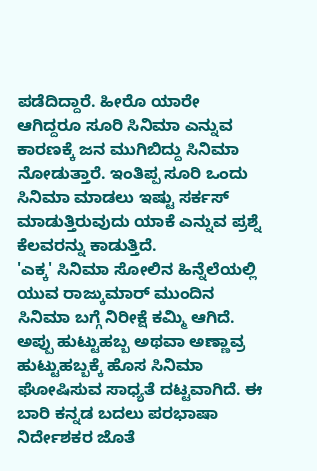ಪಡೆದಿದ್ದಾರೆ. ಹೀರೊ ಯಾರೇ ಆಗಿದ್ದರೂ ಸೂರಿ ಸಿನಿಮಾ ಎನ್ನುವ ಕಾರಣಕ್ಕೆ ಜನ ಮುಗಿಬಿದ್ದು ಸಿನಿಮಾ ನೋಡುತ್ತಾರೆ. ಇಂತಿಪ್ಪ ಸೂರಿ ಒಂದು ಸಿನಿಮಾ ಮಾಡಲು ಇಷ್ಟು ಸರ್ಕಸ್ ಮಾಡುತ್ತಿರುವುದು ಯಾಕೆ ಎನ್ನುವ ಪ್ರಶ್ನೆ ಕೆಲವರನ್ನು ಕಾಡುತ್ತಿದೆ.
'ಎಕ್ಕ' ಸಿನಿಮಾ ಸೋಲಿನ ಹಿನ್ನೆಲೆಯಲ್ಲಿ ಯುವ ರಾಜ್ಕುಮಾರ್ ಮುಂದಿನ ಸಿನಿಮಾ ಬಗ್ಗೆ ನಿರೀಕ್ಷೆ ಕಮ್ಮಿ ಆಗಿದೆ. ಅಪ್ಪು ಹುಟ್ಟುಹಬ್ಬ ಅಥವಾ ಅಣ್ಣಾವ್ರ ಹುಟ್ಟುಹಬ್ಬಕ್ಕೆ ಹೊಸ ಸಿನಿಮಾ ಘೋಷಿಸುವ ಸಾಧ್ಯತೆ ದಟ್ಟವಾಗಿದೆ. ಈ ಬಾರಿ ಕನ್ನಡ ಬದಲು ಪರಭಾಷಾ ನಿರ್ದೇಶಕರ ಜೊತೆ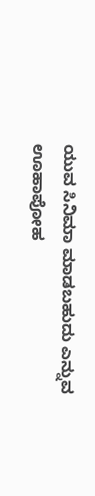ಯುವ ಸಿನಿಮಾ ಮಾಡಬಹುದು ಎನ್ನುವ ಊಹಾಪೋಹ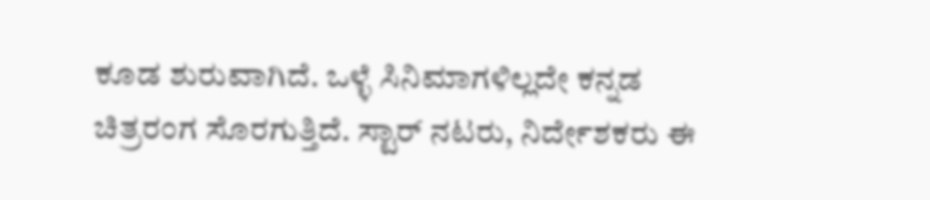ಕೂಡ ಶುರುವಾಗಿದೆ. ಒಳ್ಳೆ ಸಿನಿಮಾಗಳಿಲ್ಲದೇ ಕನ್ನಡ ಚಿತ್ರರಂಗ ಸೊರಗುತ್ತಿದೆ. ಸ್ಟಾರ್ ನಟರು, ನಿರ್ದೇಶಕರು ಈ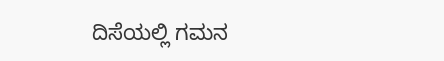ದಿಸೆಯಲ್ಲಿ ಗಮನ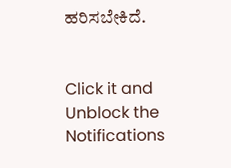ಹರಿಸಬೇಕಿದೆ.


Click it and Unblock the Notifications